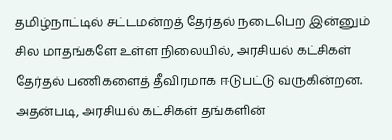தமிழ்நாட்டில் சட்டமன்றத் தேர்தல் நடைபெற இன்னும் சில மாதங்களே உள்ள நிலையில், அரசியல் கட்சிகள் தேர்தல் பணிகளைத் தீவிரமாக ஈடுபட்டு வருகின்றன. அதன்படி, அரசியல் கட்சிகள் தங்களின்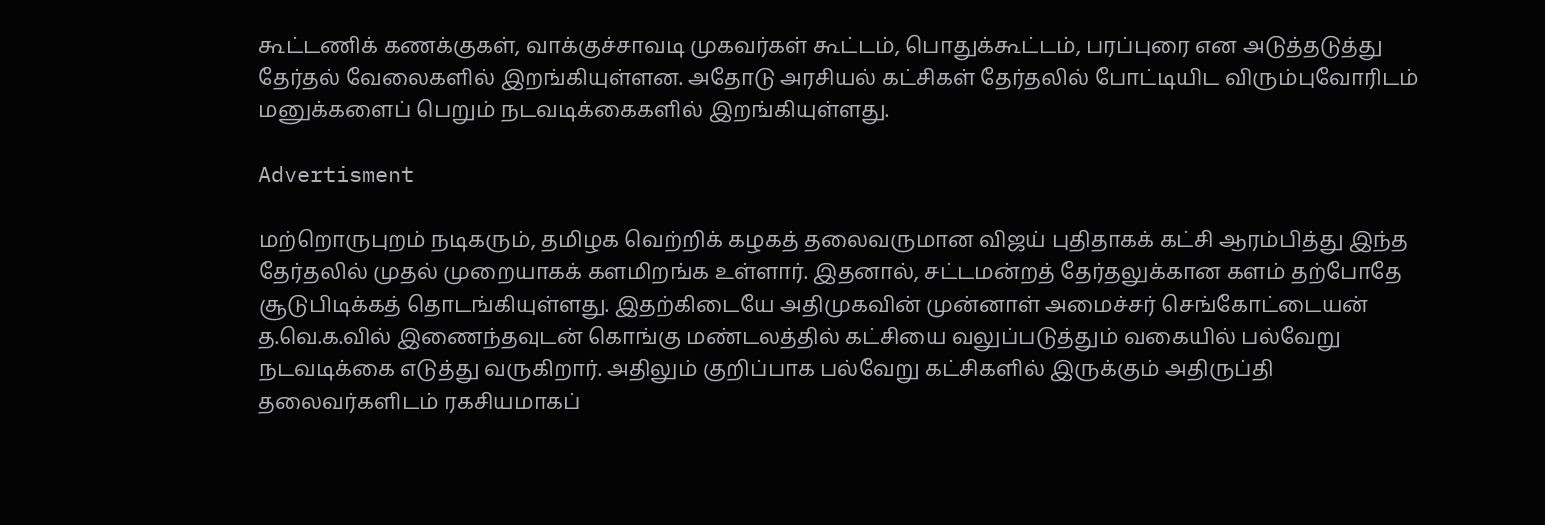கூட்டணிக் கணக்குகள், வாக்குச்சாவடி முகவர்கள் கூட்டம், பொதுக்கூட்டம், பரப்புரை என அடுத்தடுத்து தேர்தல் வேலைகளில் இறங்கியுள்ளன. அதோடு அரசியல் கட்சிகள் தேர்தலில் போட்டியிட விரும்புவோரிடம் மனுக்களைப் பெறும் நடவடிக்கைகளில் இறங்கியுள்ளது.

Advertisment

மற்றொருபுறம் நடிகரும், தமிழக வெற்றிக் கழகத் தலைவருமான விஜய் புதிதாகக் கட்சி ஆரம்பித்து இந்த தேர்தலில் முதல் முறையாகக் களமிறங்க உள்ளார். இதனால், சட்டமன்றத் தேர்தலுக்கான களம் தற்போதே சூடுபிடிக்கத் தொடங்கியுள்ளது. இதற்கிடையே அதிமுகவின் முன்னாள் அமைச்சர் செங்கோட்டையன் த.வெ.க.வில் இணைந்தவுடன் கொங்கு மண்டலத்தில் கட்சியை வலுப்படுத்தும் வகையில் பல்வேறு நடவடிக்கை எடுத்து வருகிறார். அதிலும் குறிப்பாக பல்வேறு கட்சிகளில் இருக்கும் அதிருப்தி தலைவர்களிடம் ரகசியமாகப்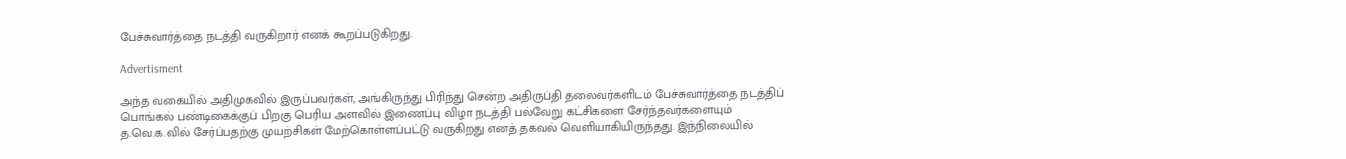பேச்சுவார்த்தை நடத்தி வருகிறார் எனக் கூறப்படுகிறது.

Advertisment

அந்த வகையில் அதிமுகவில் இருப்பவர்கள், அங்கிருந்து பிரிந்து சென்ற அதிருப்தி தலைவர்களிடம் பேச்சுவார்த்தை நடத்திப் பொங்கல் பண்டிகைக்குப் பிறகு பெரிய அளவில் இணைப்பு விழா நடத்தி பல்வேறு கட்சிகளை சேர்ந்தவர்களையும் த.வெ.க.வில் சேர்ப்பதற்கு முயற்சிகள் மேற்கொள்ளப்பட்டு வருகிறது எனத் தகவல் வெளியாகியிருந்தது. இந்நிலையில்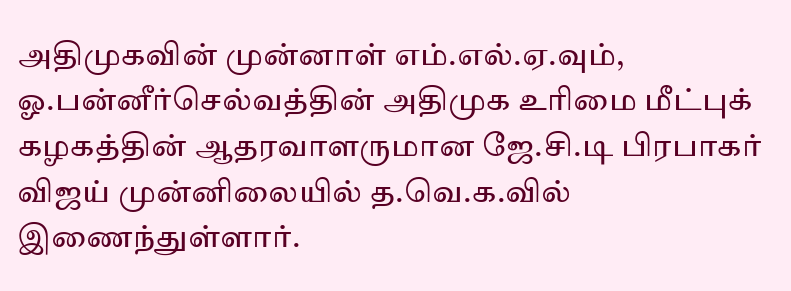அதிமுகவின் முன்னாள் எம்.எல்.ஏ.வும், ஓ.பன்னீர்செல்வத்தின் அதிமுக உரிமை மீட்புக் கழகத்தின் ஆதரவாளருமான ஜே.சி.டி பிரபாகர் விஜய் முன்னிலையில் த.வெ.க.வில் இணைந்துள்ளார்.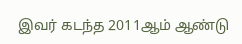இவர் கடந்த 2011ஆம் ஆண்டு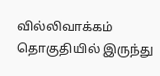வில்லிவாக்கம் தொகுதியில் இருந்து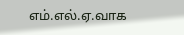எம்.எல்.ஏ.வாக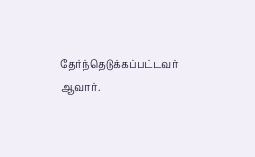தேர்ந்தெடுக்கப்பட்டவர் ஆவார்.